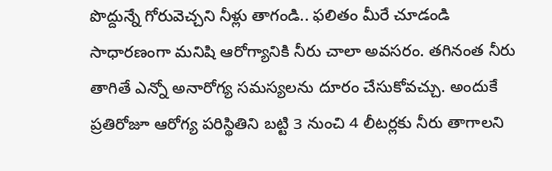పొద్దున్నే గోరువెచ్చని నీళ్లు తాగండి.. ఫలితం మీరే చూడండి
సాధారణంగా మనిషి ఆరోగ్యానికి నీరు చాలా అవసరం. తగినంత నీరు తాగితే ఎన్నో అనారోగ్య సమస్యలను దూరం చేసుకోవచ్చు. అందుకే ప్రతిరోజూ ఆరోగ్య పరిస్థితిని బట్టి 3 నుంచి 4 లీటర్లకు నీరు తాగాలని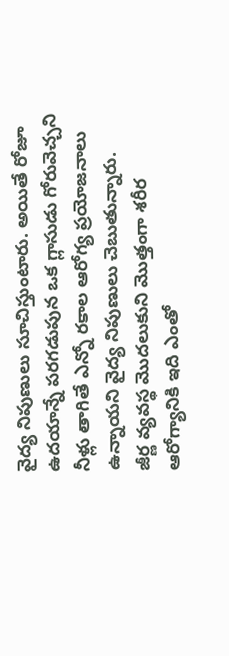వైద్య నిపుణులు సూచిస్తుంటారు. అయితే రోజూ ఉదయాన్నే పరగడుపున ఒక గ్లాసుడు గోరువెచ్చని నీళ్లు తాగితే ఎన్నో రకాల ఆరోగ్య ప్రయోజనాలు ఉన్నాయని వైద్య నిపుణులు చెబుతున్నారు.
జీర్ణ వ్యవస్థ మొదలుకుని మొత్తంగా శరీర ఆరోగ్యానికి ఇది ఎంతో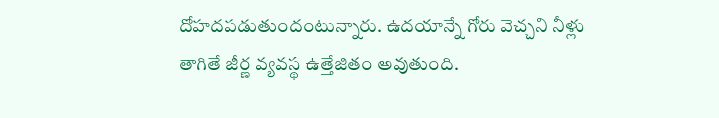దోహదపడుతుందంటున్నారు. ఉదయాన్నే గోరు వెచ్చని నీళ్లు తాగితే జీర్ణ వ్యవస్థ ఉత్తేజితం అవుతుంది.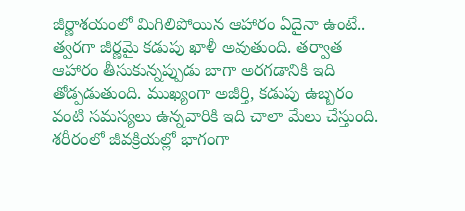జీర్ణాశయంలో మిగిలిపోయిన ఆహారం ఏదైనా ఉంటే.. త్వరగా జీర్ణమై కడుపు ఖాళీ అవుతుంది. తర్వాత ఆహారం తీసుకున్నప్పుడు బాగా అరగడానికి ఇది తోడ్పడుతుంది. ముఖ్యంగా అజీర్తి, కడుపు ఉబ్బరం వంటి సమస్యలు ఉన్నవారికి ఇది చాలా మేలు చేస్తుంది. శరీరంలో జీవక్రియల్లో భాగంగా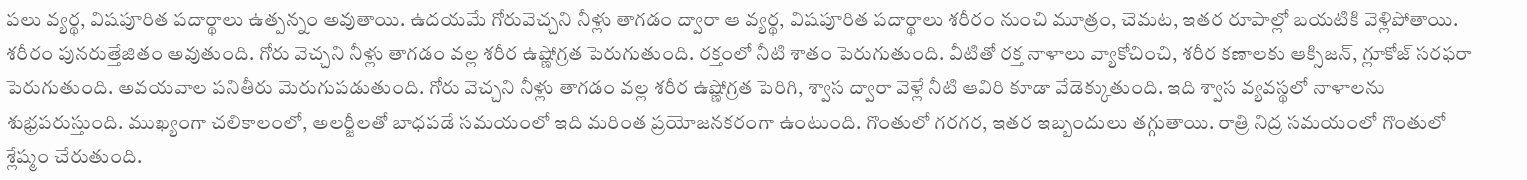పలు వ్యర్థ, విషపూరిత పదార్థాలు ఉత్పన్నం అవుతాయి. ఉదయమే గోరువెచ్చని నీళ్లు తాగడం ద్వారా ఆ వ్యర్థ, విషపూరిత పదార్థాలు శరీరం నుంచి మూత్రం, చెమట, ఇతర రూపాల్లో బయటికి వెళ్లిపోతాయి. శరీరం పునరుత్తేజితం అవుతుంది. గోరు వెచ్చని నీళ్లు తాగడం వల్ల శరీర ఉష్ణోగ్రత పెరుగుతుంది. రక్తంలో నీటి శాతం పెరుగుతుంది. వీటితో రక్త నాళాలు వ్యాకోచించి, శరీర కణాలకు ఆక్సిజన్, గ్లూకోజ్ సరఫరా పెరుగుతుంది. అవయవాల పనితీరు మెరుగుపడుతుంది. గోరు వెచ్చని నీళ్లు తాగడం వల్ల శరీర ఉష్ణోగ్రత పెరిగి, శ్వాస ద్వారా వెళ్లే నీటి ఆవిరి కూడా వేడెక్కుతుంది. ఇది శ్వాస వ్యవస్థలో నాళాలను శుభ్రపరుస్తుంది. ముఖ్యంగా చలికాలంలో, అలర్జీలతో బాధపడే సమయంలో ఇది మరింత ప్రయోజనకరంగా ఉంటుంది. గొంతులో గరగర, ఇతర ఇబ్బందులు తగ్గుతాయి. రాత్రి నిద్ర సమయంలో గొంతులో శ్లేష్మం చేరుతుంది.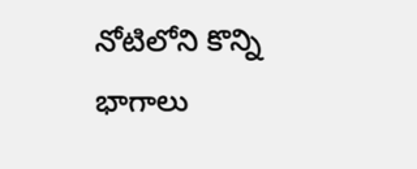నోటిలోని కొన్ని భాగాలు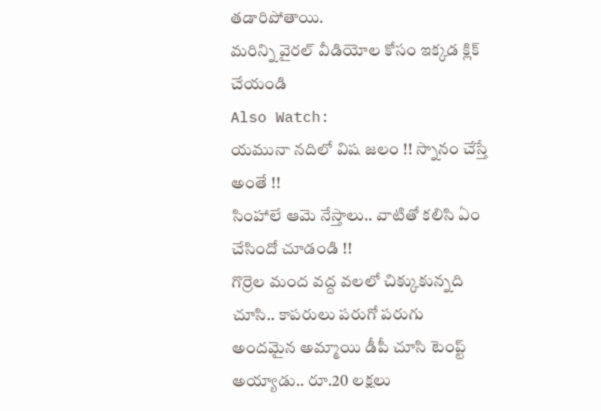తడారిపోతాయి.
మరిన్ని వైరల్ వీడియోల కోసం ఇక్కడ క్లిక్ చేయండి
Also Watch:
యమునా నదిలో విష జలం !! స్నానం చేస్తే అంతే !!
సింహాలే ఆమె నేస్తాలు.. వాటితో కలిసి ఏం చేసిందో చూడండి !!
గొర్రెల మంద వద్ద వలలో చిక్కుకున్నది చూసి.. కాపరులు పరుగో పరుగు
అందమైన అమ్మాయి డీపీ చూసి టెంప్ట్ అయ్యాడు.. రూ.20 లక్షలు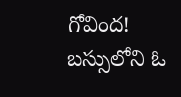గోవింద!
బస్సులోని ఓ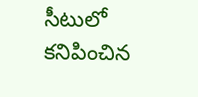సీటులో కనిపించిన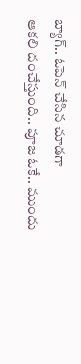బ్యాగ్.. ఓపెన్ చేసిన చూడగా
ఆకలి దంచేస్తుంది.. పూజ ఓకే.. ముందు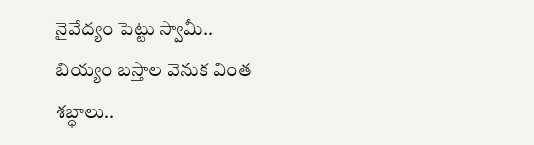నైవేద్యం పెట్టు స్వామీ..
బియ్యం బస్తాల వెనుక వింత శబ్ధాలు..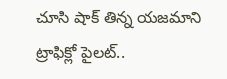చూసి షాక్ తిన్న యజమాని
ట్రాఫిక్లో పైలట్..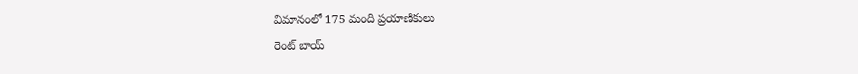విమానంలో 175 మంది ప్రయాణికులు
రెంట్ బాయ్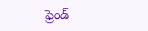ఫ్రెండ్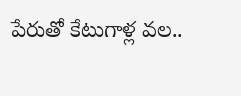పేరుతో కేటుగాళ్ల వల..